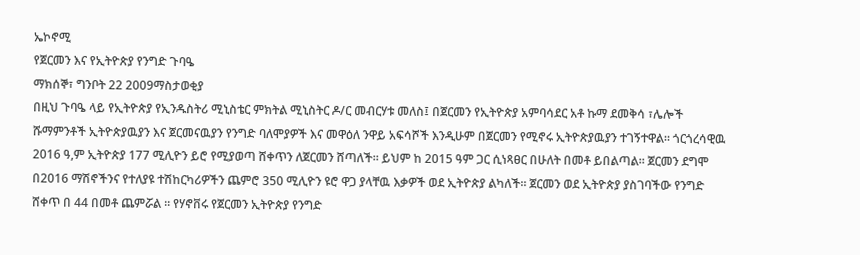ኤኮኖሚ
የጀርመን እና የኢትዮጵያ የንግድ ጉባዔ
ማክሰኞ፣ ግንቦት 22 2009ማስታወቂያ
በዚህ ጉባዔ ላይ የኢትዮጵያ የኢንዱስትሪ ሚኒስቴር ምክትል ሚኒስትር ዶ/ር መብርሃቱ መለስ፤ በጀርመን የኢትዮጵያ አምባሳደር አቶ ኩማ ደመቅሳ ፣ሌሎች ሹማምንቶች ኢትዮጵያዉያን እና ጀርመናዉያን የንግድ ባለሞያዎች እና መዋዕለ ንዋይ አፍሳሾች እንዲሁም በጀርመን የሚኖሩ ኢትዮጵያዉያን ተገኝተዋል። ጎርጎረሳዊዉ 2016 ዓ,ም ኢትዮጵያ 177 ሚሊዮን ይሮ የሚያወጣ ሸቀጥን ለጀርመን ሸጣለች። ይህም ከ 2015 ዓም ጋር ሲነጻፀር በሁለት በመቶ ይበልጣል። ጀርመን ደግሞ በ2016 ማሽኖችንና የተለያዩ ተሽከርካሪዎችን ጨምሮ 350 ሚሊዮን ዩሮ ዋጋ ያላቸዉ እቃዎች ወደ ኢትዮጵያ ልካለች። ጀርመን ወደ ኢትዮጵያ ያስገባችው የንግድ ሸቀጥ በ 44 በመቶ ጨምሯል ። የሃኖቨሩ የጀርመን ኢትዮጵያ የንግድ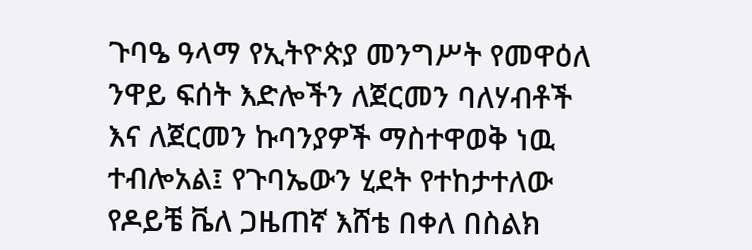ጉባዔ ዓላማ የኢትዮጵያ መንግሥት የመዋዕለ ንዋይ ፍሰት እድሎችን ለጀርመን ባለሃብቶች እና ለጀርመን ኩባንያዎች ማስተዋወቅ ነዉ ተብሎአል፤ የጉባኤውን ሂደት የተከታተለው የዶይቼ ቬለ ጋዜጠኛ እሸቴ በቀለ በስልክ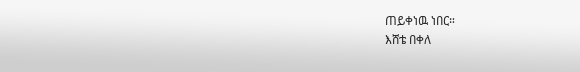ጠይቀነዉ ነበር።
እሸቴ በቀለ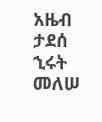አዜብ ታደሰ
ኂሩት መለሠ